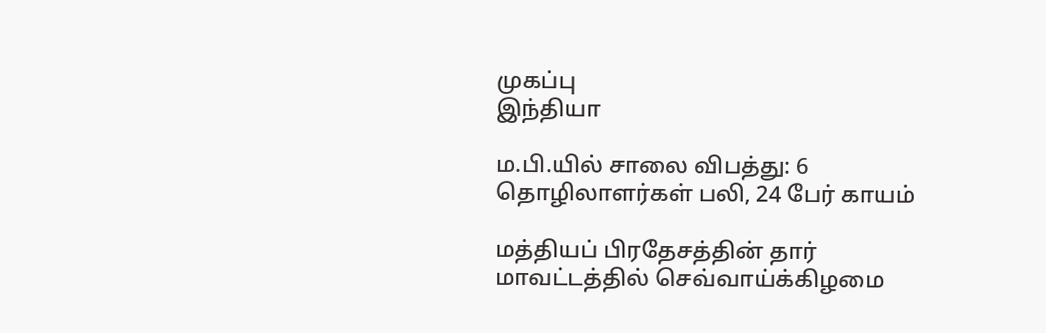முகப்பு
இந்தியா

ம.பி.யில் சாலை விபத்து: 6 தொழிலாளர்கள் பலி, 24 பேர் காயம்

மத்தியப் பிரதேசத்தின் தார் மாவட்டத்தில் செவ்வாய்க்கிழமை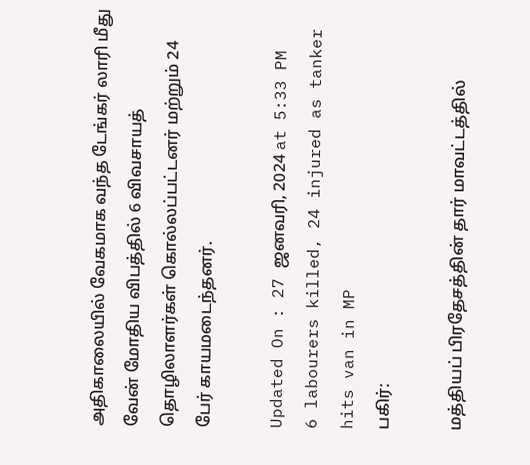அதிகாலையில் வேகமாக வந்த டேங்கர் லாரி மீது வேன் மோதிய விபத்தில் 6 விவசாயத் தொழிலாளர்கள் கொல்லப்பட்டனர் மற்றும் 24 பேர் காயமடைந்தனர்.

Updated On : 27 ஜனவரி, 2024 at 5:33 PM
6 labourers killed, 24 injured as tanker hits van in MP
பகிர்:

மத்தியப் பிரதேசத்தின் தார் மாவட்டத்தில்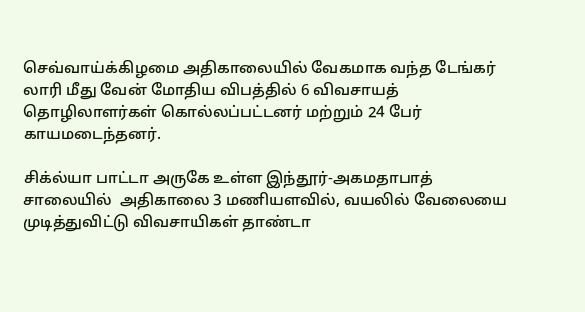செவ்வாய்க்கிழமை அதிகாலையில் வேகமாக வந்த டேங்கர் லாரி மீது வேன் மோதிய விபத்தில் 6 விவசாயத் தொழிலாளர்கள் கொல்லப்பட்டனர் மற்றும் 24 பேர் காயமடைந்தனர்.

சிக்ல்யா பாட்டா அருகே உள்ள இந்தூர்-அகமதாபாத் சாலையில்  அதிகாலை 3 மணியளவில், வயலில் வேலையை முடித்துவிட்டு விவசாயிகள் தாண்டா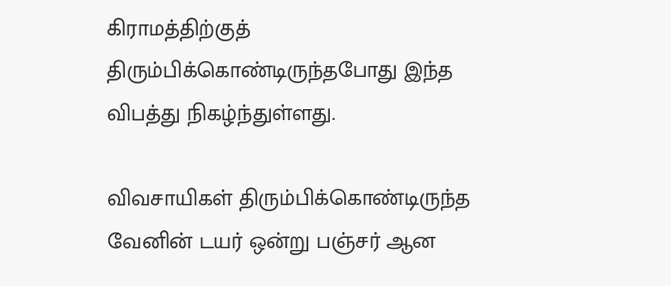கிராமத்திற்குத் திரும்பிக்கொண்டிருந்தபோது இந்த விபத்து நிகழ்ந்துள்ளது.

விவசாயிகள் திரும்பிக்கொண்டிருந்த வேனின் டயர் ஒன்று பஞ்சர் ஆன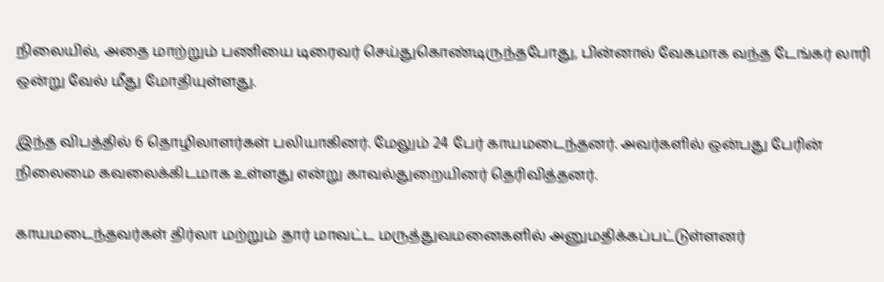நிலையில், அதை மாற்றும் பணியை டிரைவர் செய்துகொண்டிருந்தபோது, பின்னால் வேகமாக வந்த டேங்கர் லாரி ஒன்று வேல் மீது மோதியுள்ளது.

இந்த விபத்தில் 6 தொழிலாளர்கள் பலியாகினர். மேலும் 24 பேர் காயமடைந்தனர். அவர்களில் ஒன்பது பேரின் நிலைமை கவலைக்கிடமாக உள்ளது என்று காவல்துறையினர் தெரிவித்தனர்.

காயமடைந்தவர்கள் திர்லா மற்றும் தார் மாவட்ட மருத்துவமனைகளில் அனுமதிக்கப்பட்டுள்ளனர்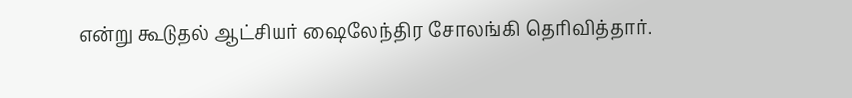என்று கூடுதல் ஆட்சியர் ஷைலேந்திர சோலங்கி தெரிவித்தார்.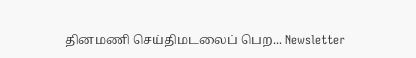தினமணி செய்திமடலைப் பெற... Newsletter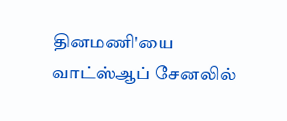தினமணி'யை வாட்ஸ்ஆப் சேனலில்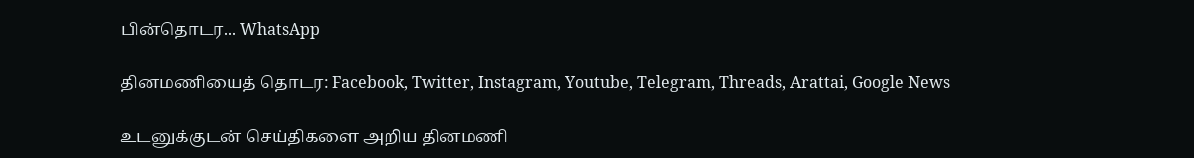பின்தொடர... WhatsApp

தினமணியைத் தொடர: Facebook, Twitter, Instagram, Youtube, Telegram, Threads, Arattai, Google News

உடனுக்குடன் செய்திகளை அறிய தினமணி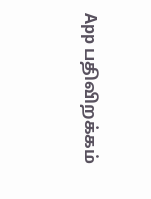App பதிவிறக்கம்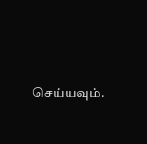செய்யவும்.